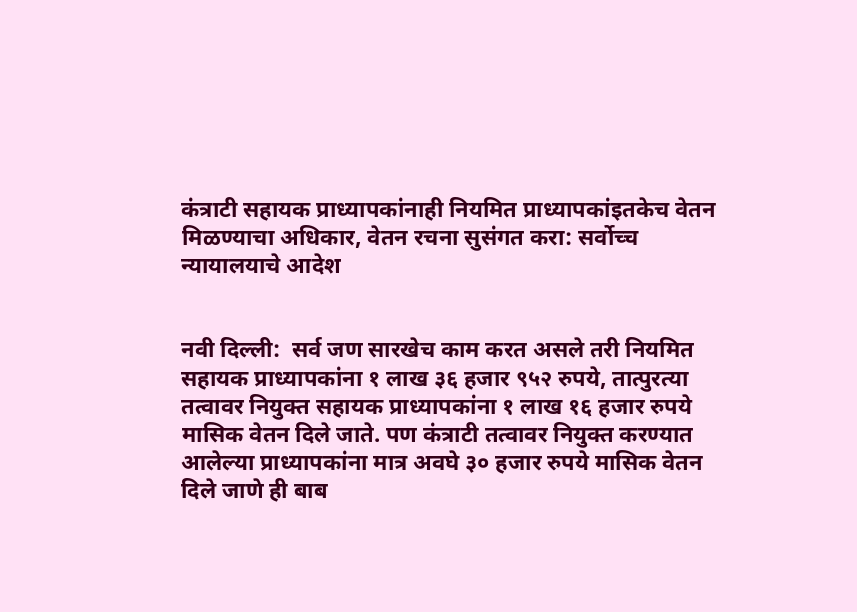कंत्राटी सहायक प्राध्यापकांनाही नियमित प्राध्यापकांइतकेच वेतन मिळण्याचा अधिकार, वेतन रचना सुसंगत करा: सर्वोच्च न्यायालयाचे आदेश


नवी दिल्ली:  सर्व जण सारखेच काम करत असले तरी नियमित सहायक प्राध्यापकांना १ लाख ३६ हजार ९५२ रुपये, तात्पुरत्या तत्वावर नियुक्त सहायक प्राध्यापकांना १ लाख १६ हजार रुपये मासिक वेतन दिले जाते. पण कंत्राटी तत्वावर नियुक्त करण्यात आलेल्या प्राध्यापकांना मात्र अवघे ३० हजार रुपये मासिक वेतन दिले जाणे ही बाब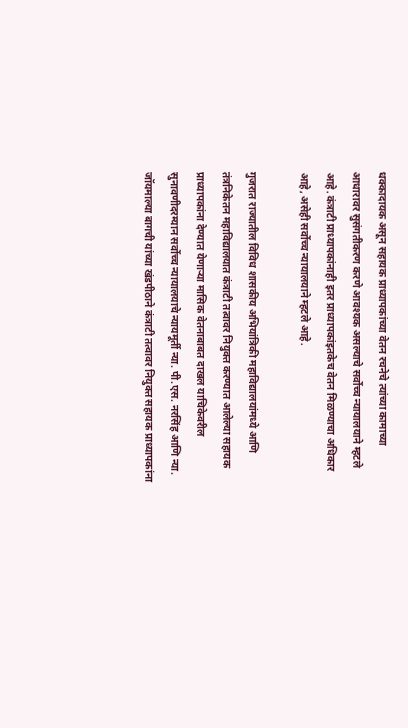धक्कादायक असून सहायक प्राध्यापकांच्या वेतन रचनेचे त्यांच्या कामाच्या आधारावर सुसंगतीकरण करणे आवश्यक असल्याचे सर्वोच्च न्यायालयाने म्हटले आहे. कंत्राटी प्राध्यापकांनाही इतर प्राध्यापकांइतकेच वेतन मिळण्याचा अधिकार आहे, असेही सर्वोच्च न्यायालयाने म्हटले आहे.

गुजरात राज्यातील विविध शासकीय अभियांत्रिकी महाविद्यालयांमध्ये आणि तंत्रनिकेतन महाविद्यालयात कंत्राटी तत्वावर नियुक्त करण्यात आलेल्या सहायक प्राध्यापकांना देण्यात येणाऱ्या मासिक वेतनाबाबत दाखल याचिकेवरील सुनावणीदरम्यान सर्वोच्च न्यायालयाचे न्यायमूर्ती न्या. पी.एस. नरसिंह आणि न्या. जॉयमाल्या बागची यांच्या खंडपीठाने कंत्राटी तत्वावर नियुक्त सहायक प्राध्यापकांना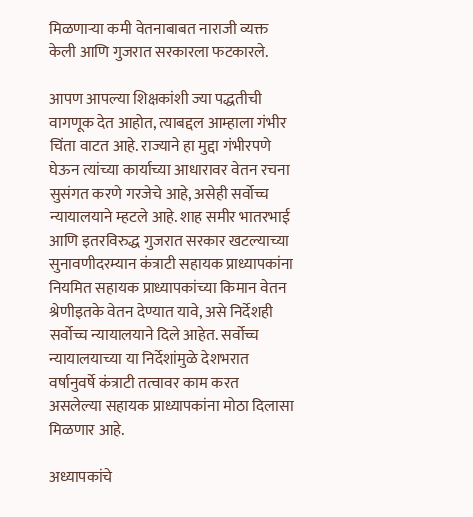मिळणाऱ्या कमी वेतनाबाबत नाराजी व्यक्त केली आणि गुजरात सरकारला फटकारले.

आपण आपल्या शिक्षकांशी ज्या पद्धतीची वागणूक देत आहोत, त्याबद्दल आम्हाला गंभीर चिंता वाटत आहे. राज्याने हा मुद्दा गंभीरपणे घेऊन त्यांच्या कार्याच्या आधारावर वेतन रचना सुसंगत करणे गरजेचे आहे, असेही सर्वोच्च न्यायालयाने म्हटले आहे. शाह समीर भातरभाई आणि इतरविरुद्ध गुजरात सरकार खटल्याच्या सुनावणीदरम्यान कंत्राटी सहायक प्राध्यापकांना नियमित सहायक प्राध्यापकांच्या किमान वेतन श्रेणीइतके वेतन देण्यात यावे, असे निर्देशही सर्वोच्च न्यायालयाने दिले आहेत. सर्वोच्च न्यायालयाच्या या निर्देशांमुळे देशभरात वर्षानुवर्षे कंत्राटी तत्वावर काम करत असलेल्या सहायक प्राध्यापकांना मोठा दिलासा मिळणार आहे.

अध्यापकांचे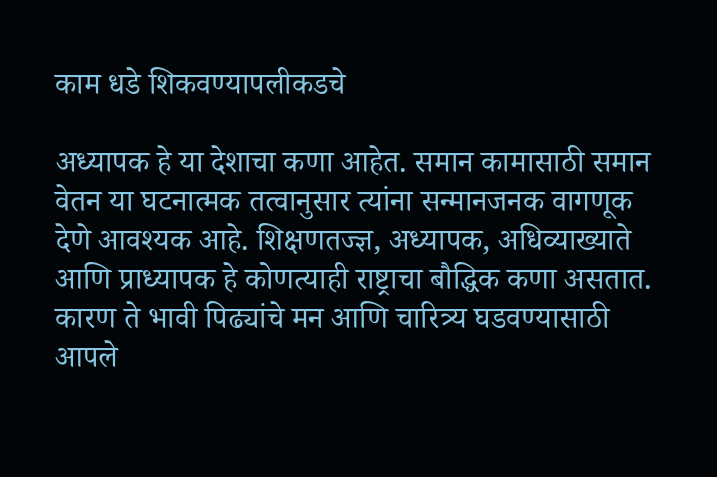काम धडे शिकवण्यापलीकडचे

अध्यापक हे या देशाचा कणा आहेत. समान कामासाठी समान वेतन या घटनात्मक तत्वानुसार त्यांना सन्मानजनक वागणूक देणे आवश्यक आहे. शिक्षणतज्ज्ञ, अध्यापक, अधिव्याख्याते आणि प्राध्यापक हे कोणत्याही राष्ट्राचा बौद्धिक कणा असतात. कारण ते भावी पिढ्यांचे मन आणि चारित्र्य घडवण्यासाठी आपले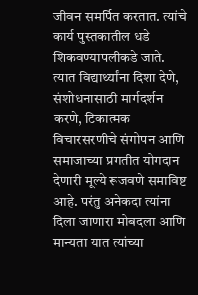जीवन समर्पित करतात. त्यांचे कार्य पुस्तकातील धडे शिकवण्यापलीकडे जाते. त्यात विद्यार्थ्यांना दिशा देणे, संशोधनासाठी मार्गदर्शन करणे, टिकात्मक विचारसरणीचे संगोपन आणि समाजाच्या प्रगतीत योगदान देणारी मूल्ये रूजवणे समाविष्ट आहे. परंतु अनेकदा त्यांना दिला जाणारा मोबदला आणि मान्यता यात त्यांच्या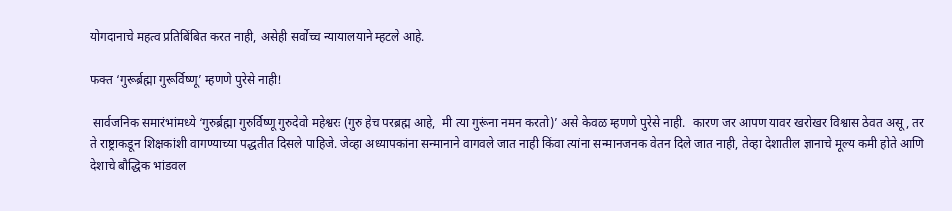योगदानाचे महत्व प्रतिबिंबित करत नाही, असेही सर्वोच्च न्यायालयाने म्हटले आहे.

फक्त ‘गुरूर्ब्रह्मा गुरूर्विष्णू’ म्हणणे पुरेसे नाही!

 सार्वजनिक समारंभांमध्ये ‘गुरुर्ब्रह्मा गुरुर्विष्णू गुरुदेवो महेश्वरः (गुरु हेच परब्रह्म आहे,  मी त्या गुरूंना नमन करतो)’ असे केवळ म्हणणे पुरेसे नाही.  कारण जर आपण यावर खरोखर विश्वास ठेवत असू, तर ते राष्ट्राकडून शिक्षकांशी वागण्याच्या पद्धतीत दिसले पाहिजे. जेव्हा अध्यापकांना सन्मानाने वागवले जात नाही किंवा त्यांना सन्मानजनक वेतन दिले जात नाही, तेव्हा देशातील ज्ञानाचे मूल्य कमी होते आणि देशाचे बौद्धिक भांडवल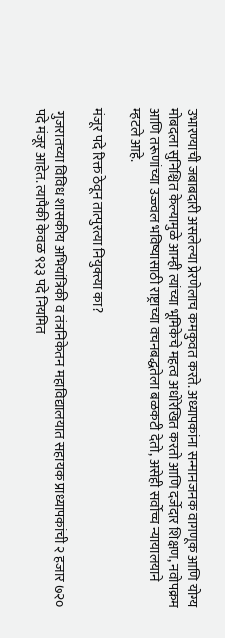उभारण्याची जबाबदारी असलेल्या प्रेरणेलाच कमकुवत करते. अध्यापकांना सन्मानजनक वागणूक आणि योग्य मोबदला सुनिश्चित केल्यामुळे आम्ही त्यांच्या भूमिकेचे महत्व अधोरेखित करतो आणि दर्जेदार शिक्षण, नवोपक्रम आणि तरूणांच्या उज्ज्वल भविष्यासाठी राष्ट्राच्या वचनबद्धतेला बळकटी देतो, असेही सर्वोच्च न्यायालयाने म्हटले आहे.

मंजूर पदे रिक्त ठेवून तात्पुरत्या नियुक्त्या का?

 गुजरातच्या विविध शासकीय अभियांत्रिकी व तंत्रनिकेतन महाविद्यालयात सहायक प्राध्यापकांची २ हजार ७२० पदे मंजूर आहेत. त्यापैकी केवळ ९२३ पदे नियमित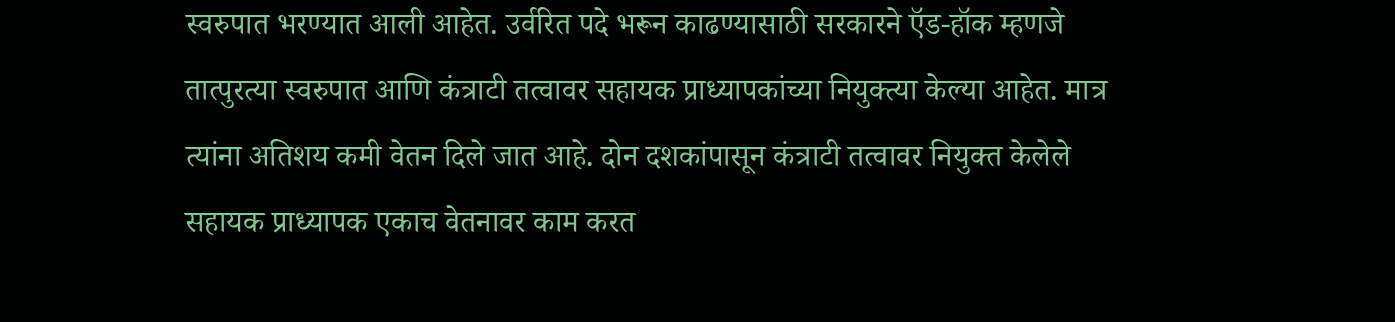स्वरुपात भरण्यात आली आहेत. उर्वरित पदे भरून काढण्यासाठी सरकारने ऍड-हॉक म्हणजे तात्पुरत्या स्वरुपात आणि कंत्राटी तत्वावर सहायक प्राध्यापकांच्या नियुक्त्या केल्या आहेत. मात्र त्यांना अतिशय कमी वेतन दिले जात आहे. दोन दशकांपासून कंत्राटी तत्वावर नियुक्त केलेले सहायक प्राध्यापक एकाच वेतनावर काम करत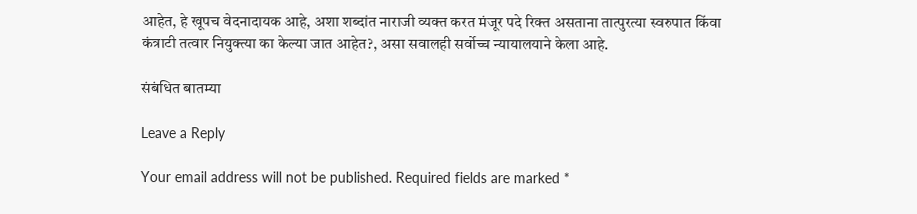आहेत, हे खूपच वेदनादायक आहे, अशा शब्दांत नाराजी व्यक्त करत मंजूर पदे रिक्त असताना तात्पुरत्या स्वरुपात किंवा कंत्राटी तत्वार नियुक्त्या का केल्या जात आहेत?, असा सवालही सर्वोच्च न्यायालयाने केला आहे.

संबंधित बातम्या

Leave a Reply

Your email address will not be published. Required fields are marked *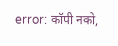error: कॉपी नको,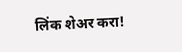लिंक शेअर करा!